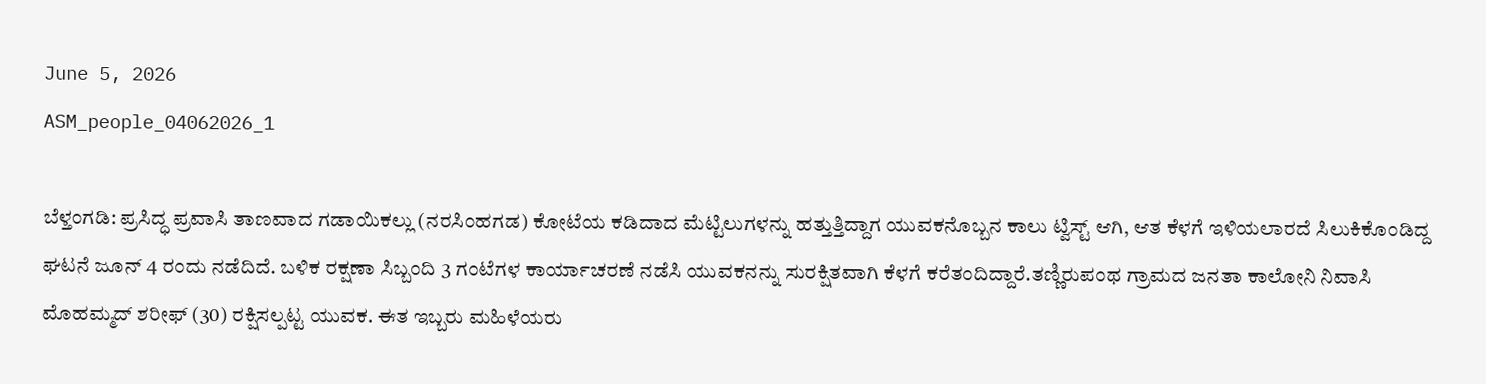June 5, 2026
ASM_people_04062026_1

ಬೆಳ್ತಂಗಡಿ: ಪ್ರಸಿದ್ಧ ಪ್ರವಾಸಿ ತಾಣವಾದ ಗಡಾಯಿಕಲ್ಲು (ನರಸಿಂಹಗಡ) ಕೋಟೆಯ ಕಡಿದಾದ ಮೆಟ್ಟಿಲುಗಳನ್ನು ಹತ್ತುತ್ತಿದ್ದಾಗ ಯುವಕನೊಬ್ಬನ ಕಾಲು ಟ್ವಿಸ್ಟ್ ಆಗಿ, ಆತ ಕೆಳಗೆ ಇಳಿಯಲಾರದೆ ಸಿಲುಕಿಕೊಂಡಿದ್ದ ಘಟನೆ ಜೂನ್ 4 ರಂದು ನಡೆದಿದೆ. ಬಳಿಕ ರಕ್ಷಣಾ ಸಿಬ್ಬಂದಿ 3 ಗಂಟೆಗಳ ಕಾರ್ಯಾಚರಣೆ ನಡೆಸಿ ಯುವಕನನ್ನು ಸುರಕ್ಷಿತವಾಗಿ ಕೆಳಗೆ ಕರೆತಂದಿದ್ದಾರೆ.ತಣ್ಣಿರುಪಂಥ ಗ್ರಾಮದ ಜನತಾ ಕಾಲೋನಿ ನಿವಾಸಿ ಮೊಹಮ್ಮದ್ ಶರೀಫ್ (30) ರಕ್ಷಿಸಲ್ಪಟ್ಟ ಯುವಕ. ಈತ ಇಬ್ಬರು ಮಹಿಳೆಯರು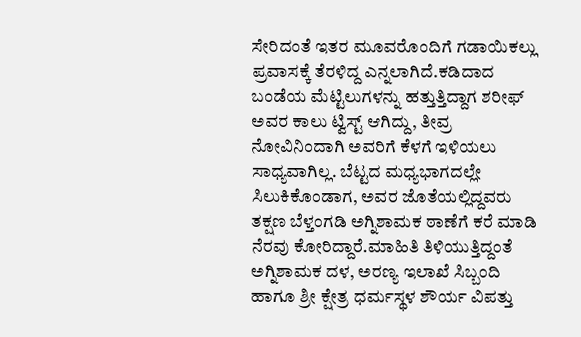ಸೇರಿದಂತೆ ಇತರ ಮೂವರೊಂದಿಗೆ ಗಡಾಯಿಕಲ್ಲು ಪ್ರವಾಸಕ್ಕೆ ತೆರಳಿದ್ದ ಎನ್ನಲಾಗಿದೆ.ಕಡಿದಾದ ಬಂಡೆಯ ಮೆಟ್ಟಿಲುಗಳನ್ನು ಹತ್ತುತ್ತಿದ್ದಾಗ ಶರೀಫ್ ಅವರ ಕಾಲು ಟ್ವಿಸ್ಟ್ ಆಗಿದ್ದು, ತೀವ್ರ ನೋವಿನಿಂದಾಗಿ ಅವರಿಗೆ ಕೆಳಗೆ ಇಳಿಯಲು ಸಾಧ್ಯವಾಗಿಲ್ಲ. ಬೆಟ್ಟದ ಮಧ್ಯಭಾಗದಲ್ಲೇ ಸಿಲುಕಿಕೊಂಡಾಗ, ಅವರ ಜೊತೆಯಲ್ಲಿದ್ದವರು ತಕ್ಷಣ ಬೆಳ್ತಂಗಡಿ ಅಗ್ನಿಶಾಮಕ ಠಾಣೆಗೆ ಕರೆ ಮಾಡಿ ನೆರವು ಕೋರಿದ್ದಾರೆ.ಮಾಹಿತಿ ತಿಳಿಯುತ್ತಿದ್ದಂತೆ ಅಗ್ನಿಶಾಮಕ ದಳ, ಅರಣ್ಯ ಇಲಾಖೆ ಸಿಬ್ಬಂದಿ ಹಾಗೂ ಶ್ರೀ ಕ್ಷೇತ್ರ ಧರ್ಮಸ್ಥಳ ಶೌರ್ಯ ವಿಪತ್ತು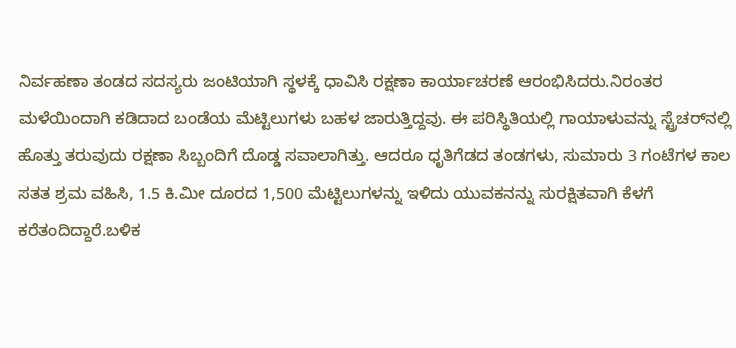ನಿರ್ವಹಣಾ ತಂಡದ ಸದಸ್ಯರು ಜಂಟಿಯಾಗಿ ಸ್ಥಳಕ್ಕೆ ಧಾವಿಸಿ ರಕ್ಷಣಾ ಕಾರ್ಯಾಚರಣೆ ಆರಂಭಿಸಿದರು.ನಿರಂತರ ಮಳೆಯಿಂದಾಗಿ ಕಡಿದಾದ ಬಂಡೆಯ ಮೆಟ್ಟಿಲುಗಳು ಬಹಳ ಜಾರುತ್ತಿದ್ದವು. ಈ ಪರಿಸ್ಥಿತಿಯಲ್ಲಿ ಗಾಯಾಳುವನ್ನು ಸ್ಟ್ರೆಚರ್‌ನಲ್ಲಿ ಹೊತ್ತು ತರುವುದು ರಕ್ಷಣಾ ಸಿಬ್ಬಂದಿಗೆ ದೊಡ್ಡ ಸವಾಲಾಗಿತ್ತು. ಆದರೂ ಧೃತಿಗೆಡದ ತಂಡಗಳು, ಸುಮಾರು 3 ಗಂಟೆಗಳ ಕಾಲ ಸತತ ಶ್ರಮ ವಹಿಸಿ, 1.5 ಕಿ.ಮೀ ದೂರದ 1,500 ಮೆಟ್ಟಿಲುಗಳನ್ನು ಇಳಿದು ಯುವಕನನ್ನು ಸುರಕ್ಷಿತವಾಗಿ ಕೆಳಗೆ ಕರೆತಂದಿದ್ದಾರೆ.ಬಳಿಕ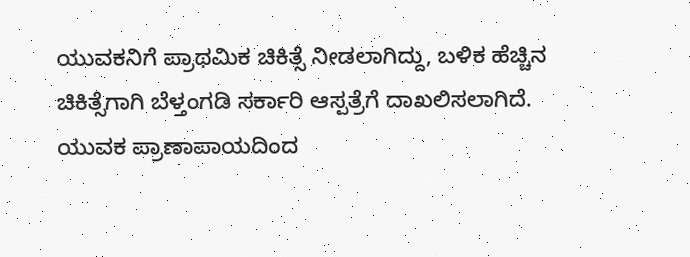ಯುವಕನಿಗೆ ಪ್ರಾಥಮಿಕ ಚಿಕಿತ್ಸೆ ನೀಡಲಾಗಿದ್ದು, ಬಳಿಕ ಹೆಚ್ಚಿನ ಚಿಕಿತ್ಸೆಗಾಗಿ ಬೆಳ್ತಂಗಡಿ ಸರ್ಕಾರಿ ಆಸ್ಪತ್ರೆಗೆ ದಾಖಲಿಸಲಾಗಿದೆ. ಯುವಕ ಪ್ರಾಣಾಪಾಯದಿಂದ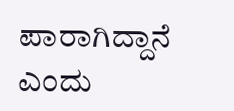ಪಾರಾಗಿದ್ದಾನೆ ಎಂದು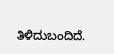ತಿಳಿದುಬಂದಿದೆ.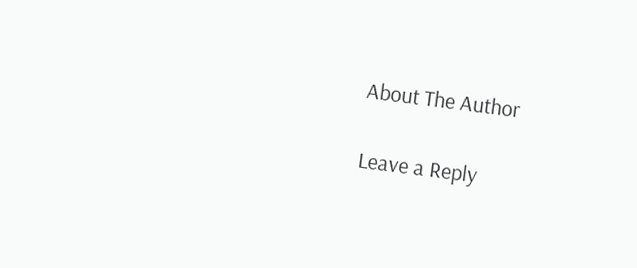About The Author

Leave a Reply